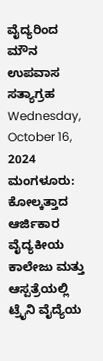ವೈದ್ಯರಿಂದ ಮೌನ ಉಪವಾಸ ಸತ್ಯಾಗ್ರಹ
Wednesday, October 16, 2024
ಮಂಗಳೂರು: ಕೋಲ್ಕತ್ತಾದ ಆರ್ಜಿಕಾರ ವೈದ್ಯಕೀಯ ಕಾಲೇಜು ಮತ್ತು ಆಸ್ಪತ್ರೆಯಲ್ಲಿ ಟ್ರೈನಿ ವೈದ್ಯೆಯ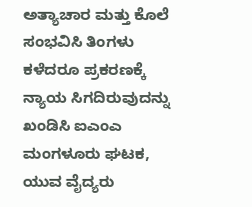ಅತ್ಯಾಚಾರ ಮತ್ತು ಕೊಲೆ ಸಂಭವಿಸಿ ತಿಂಗಳು ಕಳೆದರೂ ಪ್ರಕರಣಕ್ಕೆ ನ್ಯಾಯ ಸಿಗದಿರುವುದನ್ನು ಖಂಡಿಸಿ ಐಎಂಎ ಮಂಗಳೂರು ಘಟಕ, ಯುವ ವೈದ್ಯರು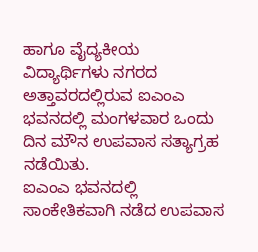ಹಾಗೂ ವೈದ್ಯಕೀಯ ವಿದ್ಯಾರ್ಥಿಗಳು ನಗರದ ಅತ್ತಾವರದಲ್ಲಿರುವ ಐಎಂಎ ಭವನದಲ್ಲಿ ಮಂಗಳವಾರ ಒಂದು ದಿನ ಮೌನ ಉಪವಾಸ ಸತ್ಯಾಗ್ರಹ ನಡೆಯಿತು.
ಐಎಂಎ ಭವನದಲ್ಲಿ ಸಾಂಕೇತಿಕವಾಗಿ ನಡೆದ ಉಪವಾಸ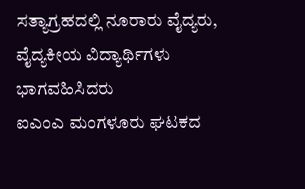ಸತ್ಯಾಗ್ರಹದಲ್ಲಿ ನೂರಾರು ವೈದ್ಯರು, ವೈದ್ಯಕೀಯ ವಿದ್ಯಾರ್ಥಿಗಳು ಭಾಗವಹಿಸಿದರು
ಐಎಂಎ ಮಂಗಳೂರು ಘಟಕದ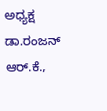ಅಧ್ಯಕ್ಷ ಡಾ.ರಂಜನ್ ಆರ್.ಕೆ.,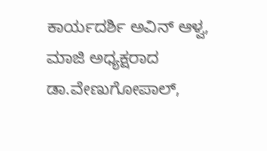ಕಾರ್ಯದರ್ಶಿ ಅವಿನ್ ಆಳ್ವ, ಮಾಜಿ ಅಧ್ಯಕ್ಷರಾದ ಡಾ.ವೇಣುಗೋಪಾಲ್,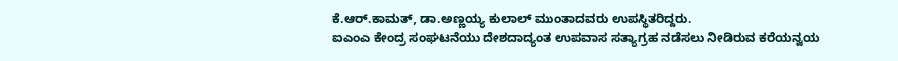ಕೆ.ಆರ್.ಕಾಮತ್, ಡಾ.ಅಣ್ಣಯ್ಯ ಕುಲಾಲ್ ಮುಂತಾದವರು ಉಪಸ್ಥಿತರಿದ್ದರು.
ಐಎಂಎ ಕೇಂದ್ರ ಸಂಘಟನೆಯು ದೇಶದಾದ್ಯಂತ ಉಪವಾಸ ಸತ್ಯಾಗ್ರಹ ನಡೆಸಲು ನೀಡಿರುವ ಕರೆಯನ್ವಯ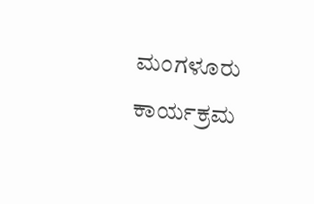ಮಂಗಳೂರು ಕಾರ್ಯಕ್ರಮ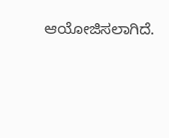ಆಯೋಜಿಸಲಾಗಿದೆ.